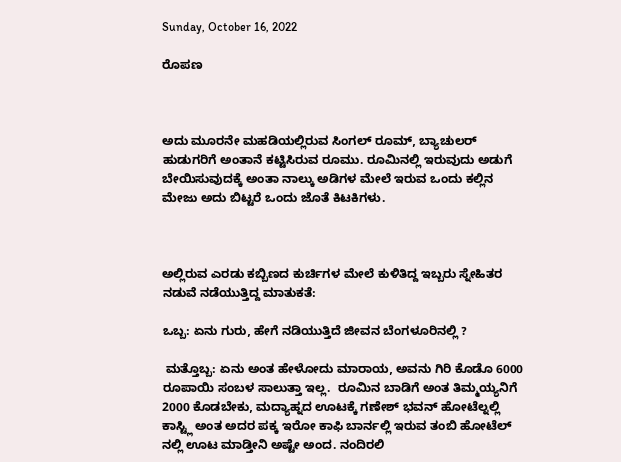Sunday, October 16, 2022

ರೊಪಣ



ಅದು ಮೂರನೇ ಮಹಡಿಯಲ್ಲಿರುವ ಸಿಂಗಲ್ ರೂಮ್, ಬ್ಯಾಚುಲರ್ ಹುಡುಗರಿಗೆ ಅಂತಾನೆ ಕಟ್ಟಿಸಿರುವ ರೂಮು. ರೂಮಿನಲ್ಲಿ ಇರುವುದು ಅಡುಗೆ ಬೇಯಿಸುವುದಕ್ಕೆ ಅಂತಾ ನಾಲ್ಕು ಅಡಿಗಳ ಮೇಲೆ ಇರುವ ಒಂದು ಕಲ್ಲಿನ ಮೇಜು ಅದು ಬಿಟ್ಟರೆ ಒಂದು ಜೊತೆ ಕಿಟಕಿಗಳು.



ಅಲ್ಲಿರುವ ಎರಡು ಕಬ್ಬಿಣದ ಕುರ್ಚಿಗಳ ಮೇಲೆ ಕುಳಿತಿದ್ದ ಇಬ್ಬರು ಸ್ನೇಹಿತರ  ನಡುವೆ ನಡೆಯುತ್ತಿದ್ದ ಮಾತುಕತೆ:

ಒಬ್ಬ: ಏನು ಗುರು, ಹೇಗೆ ನಡಿಯುತ್ತಿದೆ ಜೀವನ ಬೆಂಗಳೂರಿನಲ್ಲಿ ?

 ಮತ್ತೊಬ್ಬ: ಏನು ಅಂತ ಹೇಳೋದು ಮಾರಾಯ, ಅವನು ಗಿರಿ ಕೊಡೊ 6000 ರೂಪಾಯಿ ಸಂಬಳ ಸಾಲುತ್ತಾ ಇಲ್ಲ.  ರೂಮಿನ ಬಾಡಿಗೆ ಅಂತ ತಿಮ್ಮಯ್ಯನಿಗೆ 2000 ಕೊಡಬೇಕು, ಮದ್ಯಾಹ್ನದ ಊಟಕ್ಕೆ ಗಣೇಶ್ ಭವನ್ ಹೋಟೆಲ್ನಲ್ಲಿ ಕಾಸ್ಟ್ಲಿ ಅಂತ ಅದರ ಪಕ್ಕ ಇರೋ ಕಾಫಿ ಬಾರ್ನಲ್ಲಿ ಇರುವ ತಂಬಿ ಹೋಟೆಲ್ ನಲ್ಲಿ ಊಟ ಮಾಡ್ತೀನಿ ಅಷ್ಟೇ ಅಂದ. ನಂದಿರಲಿ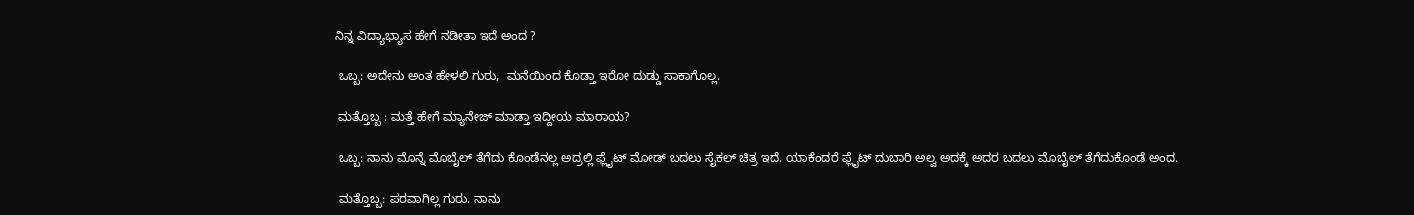ನಿನ್ನ ವಿದ್ಯಾಭ್ಯಾಸ ಹೇಗೆ ನಡೀತಾ ಇದೆ ಅಂದ ?

 ಒಬ್ಬ: ಅದೇನು ಅಂತ ಹೇಳಲಿ ಗುರು,  ಮನೆಯಿಂದ ಕೊಡ್ತಾ ಇರೋ ದುಡ್ಡು ಸಾಕಾಗೊಲ್ಲ.

 ಮತ್ತೊಬ್ಬ : ಮತ್ತೆ ಹೇಗೆ ಮ್ಯಾನೇಜ್ ಮಾಡ್ತಾ ಇದ್ದೀಯ ಮಾರಾಯ?

 ಒಬ್ಬ: ನಾನು ಮೊನ್ನೆ ಮೊಬೈಲ್ ತೆಗೆದು ಕೊಂಡೆನಲ್ಲ ಅದ್ರಲ್ಲಿ ಫ್ಲೈಟ್ ಮೋಡ್ ಬದಲು ಸೈಕಲ್ ಚಿತ್ರ ಇದೆ. ಯಾಕೆಂದರೆ ಫ್ಲೈಟ್ ದುಬಾರಿ ಅಲ್ವ ಅದಕ್ಕೆ ಅದರ ಬದಲು ಮೊಬೈಲ್ ತೆಗೆದುಕೊಂಡೆ ಅಂದ.

 ಮತ್ತೊಬ್ಬ: ಪರವಾಗಿಲ್ಲ ಗುರು. ನಾನು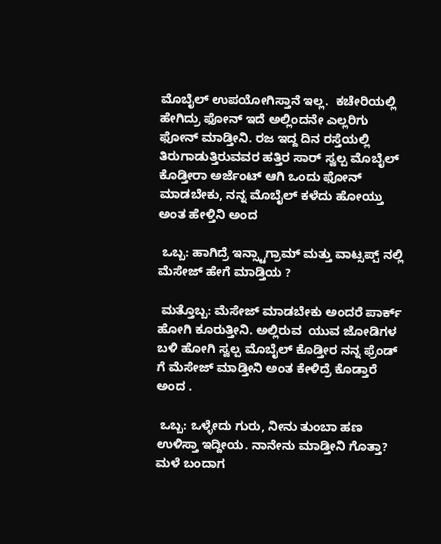ಮೊಬೈಲ್ ಉಪಯೋಗಿಸ್ತಾನೆ ಇಲ್ಲ.  ಕಚೇರಿಯಲ್ಲಿ ಹೇಗಿದ್ರು ಫೋನ್ ಇದೆ ಅಲ್ಲಿಂದನೇ ಎಲ್ಲರಿಗು ಫೋನ್ ಮಾಡ್ತೀನಿ. ರಜ ಇದ್ದ ದಿನ ರಸ್ತೆಯಲ್ಲಿ ತಿರುಗಾಡುತ್ತಿರುವವರ ಹತ್ತಿರ ಸಾರ್ ಸ್ವಲ್ಪ ಮೊಬೈಲ್ ಕೊಡ್ತೀರಾ ಅರ್ಜೆಂಟ್ ಆಗಿ ಒಂದು ಫೋನ್ ಮಾಡಬೇಕು, ನನ್ನ ಮೊಬೈಲ್ ಕಳೆದು ಹೋಯ್ತು ಅಂತ ಹೇಳ್ತಿನಿ ಅಂದ

 ಒಬ್ಬ: ಹಾಗಿದ್ರೆ ಇನ್ಸ್ಟಾಗ್ರಾಮ್ ಮತ್ತು ವಾಟ್ಸಪ್ಪ್ ನಲ್ಲಿ ಮೆಸೇಜ್ ಹೇಗೆ ಮಾಡ್ತಿಯ ?

 ಮತ್ತೊಬ್ಬ: ಮೆಸೇಜ್ ಮಾಡಬೇಕು ಅಂದರೆ ಪಾರ್ಕ್ ಹೋಗಿ ಕೂರುತ್ತೀನಿ. ಅಲ್ಲಿರುವ  ಯುವ ಜೋಡಿಗಳ ಬಳಿ ಹೋಗಿ ಸ್ವಲ್ಪ ಮೊಬೈಲ್ ಕೊಡ್ತೀರ ನನ್ನ ಫ್ರೆಂಡ್ ಗೆ ಮೆಸೇಜ್ ಮಾಡ್ತೀನಿ ಅಂತ ಕೇಳಿದ್ರೆ ಕೊಡ್ತಾರೆ ಅಂದ .

 ಒಬ್ಬ: ಒಳ್ಳೇದು ಗುರು, ನೀನು ತುಂಬಾ ಹಣ ಉಳಿಸ್ತಾ ಇದ್ದೀಯ. ನಾನೇನು ಮಾಡ್ತೀನಿ ಗೊತ್ತಾ? ಮಳೆ ಬಂದಾಗ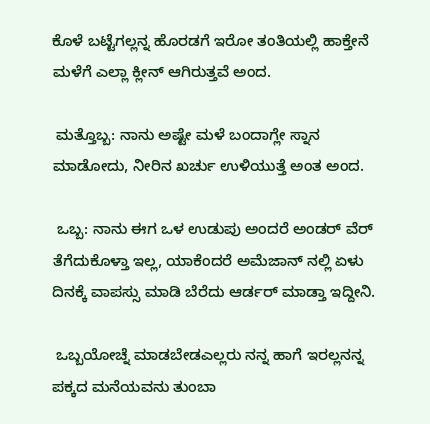ಕೊಳೆ ಬಟ್ಟೆಗಲ್ಲನ್ನ ಹೊರಡಗೆ ಇರೋ ತಂತಿಯಲ್ಲಿ ಹಾಕ್ತೇನೆ ಮಳೆಗೆ ಎಲ್ಲಾ ಕ್ಲೀನ್ ಆಗಿರುತ್ತವೆ ಅಂದ.

 ಮತ್ತೊಬ್ಬ: ನಾನು ಅಷ್ಟೇ ಮಳೆ ಬಂದಾಗ್ಲೇ ಸ್ನಾನ ಮಾಡೋದು, ನೀರಿನ ಖರ್ಚು ಉಳಿಯುತ್ತೆ ಅಂತ ಅಂದ.

 ಒಬ್ಬ: ನಾನು ಈಗ ಒಳ ಉಡುಪು ಅಂದರೆ ಅಂಡರ್ ವೆರ್ ತೆಗೆದುಕೊಳ್ತಾ ಇಲ್ಲ, ಯಾಕೆಂದರೆ ಅಮೆಜಾನ್ ನಲ್ಲಿ ಏಳು ದಿನಕ್ಕೆ ವಾಪಸ್ಸು ಮಾಡಿ ಬೆರೆದು ಆರ್ಡರ್ ಮಾಡ್ತಾ ಇದ್ದೀನಿ.

 ಒಬ್ಬಯೋಚ್ನೆ ಮಾಡಬೇಡಎಲ್ಲರು ನನ್ನ ಹಾಗೆ ಇರಲ್ಲನನ್ನ ಪಕ್ಕದ ಮನೆಯವನು ತುಂಬಾ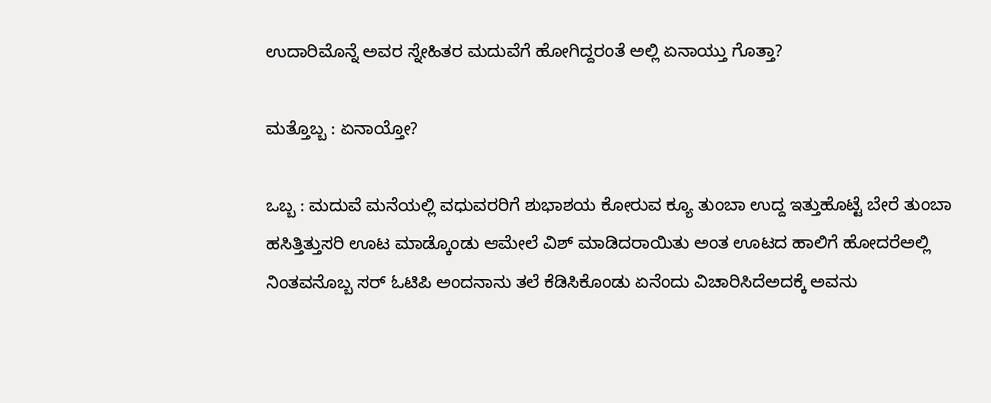ಉದಾರಿಮೊನ್ನೆ ಅವರ ಸ್ನೇಹಿತರ ಮದುವೆಗೆ ಹೋಗಿದ್ದರಂತೆ ಅಲ್ಲಿ ಏನಾಯ್ತು ಗೊತ್ತಾ?

ಮತ್ತೊಬ್ಬ : ಏನಾಯ್ತೋ?

ಒಬ್ಬ : ಮದುವೆ ಮನೆಯಲ್ಲಿ ವಧುವರರಿಗೆ ಶುಭಾಶಯ ಕೋರುವ ಕ್ಯೂ ತುಂಬಾ ಉದ್ದ ಇತ್ತುಹೊಟ್ಟೆ ಬೇರೆ ತುಂಬಾ ಹಸಿತ್ತಿತ್ತುಸರಿ ಊಟ ಮಾಡ್ಕೊಂಡು ಆಮೇಲೆ ವಿಶ್‌ ಮಾಡಿದರಾಯಿತು ಅಂತ ಊಟದ ಹಾಲಿಗೆ ಹೋದರೆಅಲ್ಲಿ ನಿಂತವನೊಬ್ಬ ಸರ್‌ ಓಟಿಪಿ ಅಂದನಾನು ತಲೆ ಕೆಡಿಸಿಕೊಂಡು ಏನೆಂದು ವಿಚಾರಿಸಿದೆಅದಕ್ಕೆ ಅವನು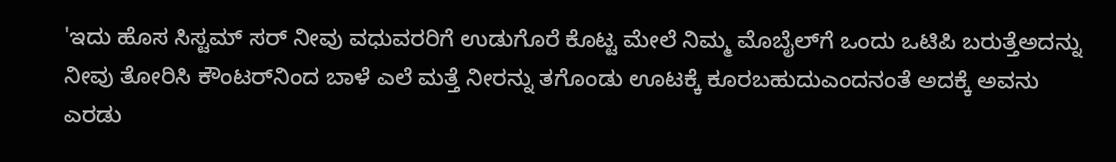'ಇದು ಹೊಸ ಸಿಸ್ಟಮ್‌ ಸರ್‌ ನೀವು ವಧುವರರಿಗೆ ಉಡುಗೊರೆ ಕೊಟ್ಟ ಮೇಲೆ ನಿಮ್ಮ ಮೊಬೈಲ್‌ಗೆ ಒಂದು ಒಟಿಪಿ ಬರುತ್ತೆಅದನ್ನು ನೀವು ತೋರಿಸಿ ಕೌಂಟರ್‌ನಿಂದ ಬಾಳೆ ಎಲೆ ಮತ್ತೆ ನೀರನ್ನು ತಗೊಂಡು ಊಟಕ್ಕೆ ಕೂರಬಹುದುಎಂದನಂತೆ ಅದಕ್ಕೆ ಅವನು ಎರಡು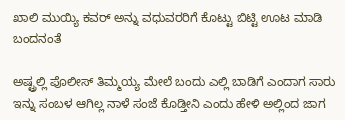ಖಾಲಿ ಮುಯ್ಯಿ ಕವರ್ ಅನ್ನು ವಧುವರರಿಗೆ ಕೊಟ್ಟು ಬಿಟ್ಟಿ ಊಟ ಮಾಡಿ ಬಂದನಂತೆ

ಅಷ್ಟ್ರಲ್ಲಿ ಪೊಲೀಸ್ ತಿಮ್ಮಯ್ಯ ಮೇಲೆ ಬಂದು ಎಲ್ಲಿ ಬಾಡಿಗೆ ಎಂದಾಗ ಸಾರು ಇನ್ನು ಸಂಬಳ ಆಗಿಲ್ಲ ನಾಳೆ ಸಂಜೆ ಕೊಡ್ತೀನಿ ಎಂದು ಹೇಳಿ ಅಲ್ಲಿಂದ ಜಾಗ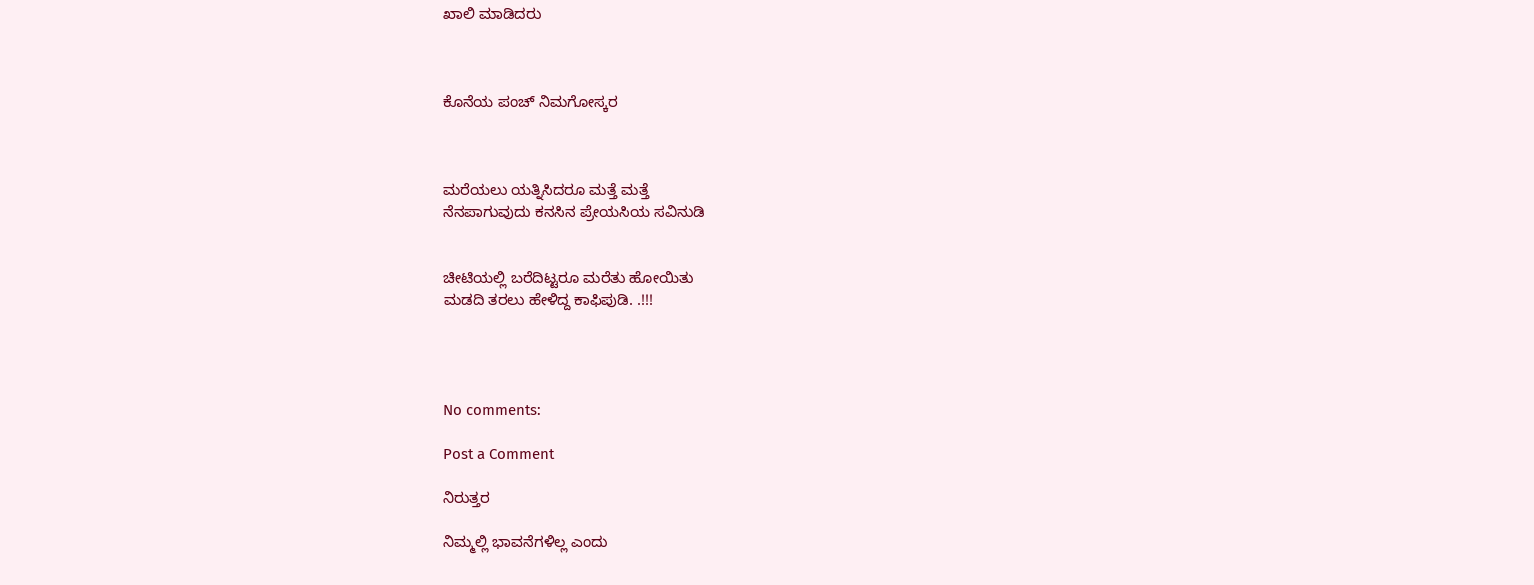ಖಾಲಿ ಮಾಡಿದರು



ಕೊನೆಯ ಪಂಚ್ ನಿಮಗೋಸ್ಕರ



ಮರೆಯಲು ಯತ್ನಿಸಿದರೂ ಮತ್ತೆ ಮತ್ತೆ
ನೆನಪಾಗುವುದು ಕನಸಿನ ಪ್ರೇಯಸಿಯ ಸವಿನುಡಿ


ಚೀಟಿಯಲ್ಲಿ ಬರೆದಿಟ್ಟರೂ ಮರೆತು ಹೋಯಿತು
ಮಡದಿ ತರಲು ಹೇಳಿದ್ದ ಕಾಫಿಪುಡಿ. .!!!




No comments:

Post a Comment

ನಿರುತ್ತರ

ನಿಮ್ಮಲ್ಲಿ ಭಾವನೆಗಳಿಲ್ಲ ಎಂದು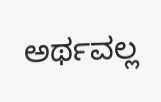ಅರ್ಥವಲ್ಲ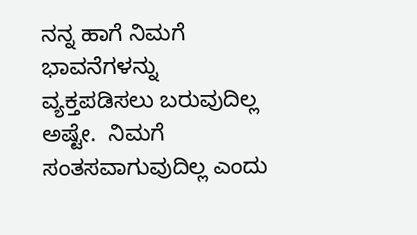ನನ್ನ ಹಾಗೆ ನಿಮಗೆ  ಭಾವನೆಗಳನ್ನು ವ್ಯಕ್ತಪಡಿಸಲು ಬರುವುದಿಲ್ಲ ಅಷ್ಟೇ.  ನಿಮಗೆ ಸಂತಸವಾಗುವುದಿಲ್ಲ ಎಂದು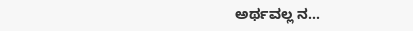ಅರ್ಥವಲ್ಲ ನ...